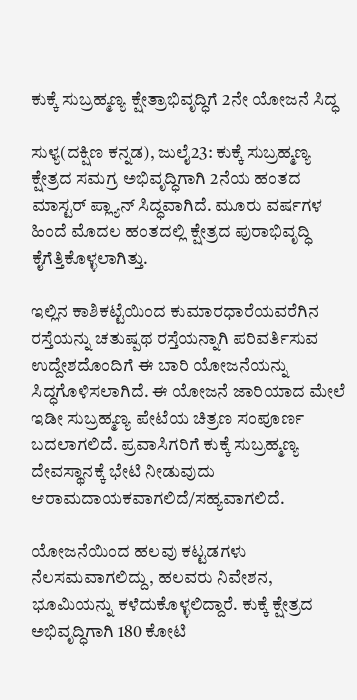ಕುಕ್ಕೆ ಸುಬ್ರಹ್ಮಣ್ಯ ಕ್ಷೇತ್ರಾಭಿವೃದ್ಧಿಗೆ 2ನೇ ಯೋಜನೆ ಸಿದ್ಧ

ಸುಳ್ಯ(ದಕ್ಷಿಣ ಕನ್ನಡ), ಜುಲೈ23: ಕುಕ್ಕೆ ಸುಬ್ರಹ್ಮಣ್ಯ ಕ್ಷೇತ್ರದ ಸಮಗ್ರ ಅಭಿವೃದ್ಧಿಗಾಗಿ 2ನೆಯ ಹಂತದ ಮಾಸ್ಟರ್ ಪ್ಲ್ಯಾನ್‌ ಸಿದ್ಧವಾಗಿದೆ. ಮೂರು ವರ್ಷಗಳ ಹಿಂದೆ ಮೊದಲ ಹಂತದಲ್ಲಿ ಕ್ಷೇತ್ರದ ಪುರಾಭಿವೃದ್ಧಿ ಕೈಗೆತ್ತಿಕೊಳ್ಳಲಾಗಿತ್ತು.

ಇಲ್ಲಿನ ಕಾಶಿಕಟ್ಟೆಯಿಂದ ಕುಮಾರಧಾರೆಯವರೆಗಿನ ರಸ್ತೆಯನ್ನು ಚತುಷ್ಪಥ ರಸ್ತೆಯನ್ನಾಗಿ ಪರಿವರ್ತಿಸುವ ಉದ್ದೇಶದೊಂದಿಗೆ ಈ ಬಾರಿ ಯೋಜನೆಯನ್ನು ಸಿದ್ಧಗೊಳಿಸಲಾಗಿದೆ. ಈ ಯೋಜನೆ ಜಾರಿಯಾದ ಮೇಲೆ ಇಡೀ ಸುಬ್ರಹ್ಮಣ್ಯ ಪೇಟೆಯ ಚಿತ್ರಣ ಸಂಪೂರ್ಣ ಬದಲಾಗಲಿದೆ. ಪ್ರವಾಸಿಗರಿಗೆ ಕುಕ್ಕೆ ಸುಬ್ರಹ್ಮಣ್ಯ ದೇವಸ್ಥಾನಕ್ಕೆ ಭೇಟಿ ನೀಡುವುದು ಆರಾಮದಾಯಕವಾಗಲಿದೆ/ಸಹ್ಯವಾಗಲಿದೆ.

ಯೋಜನೆಯಿಂದ ಹಲವು ಕಟ್ಟಡಗಳು ನೆಲಸಮವಾಗಲಿದ್ದು, ಹಲವರು ನಿವೇಶನ, ಭೂಮಿಯನ್ನು ಕಳೆದುಕೊಳ್ಳಲಿದ್ದಾರೆ. ಕುಕ್ಕೆ ಕ್ಷೇತ್ರದ ಅಭಿವೃದ್ಧಿಗಾಗಿ 180 ಕೋಟಿ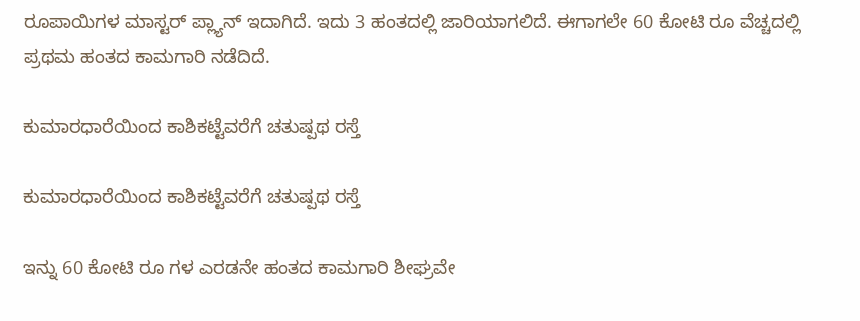ರೂಪಾಯಿಗಳ ಮಾಸ್ಟರ್ ಪ್ಲ್ಯಾನ್ ಇದಾಗಿದೆ. ಇದು 3 ಹಂತದಲ್ಲಿ ಜಾರಿಯಾಗಲಿದೆ. ಈಗಾಗಲೇ 60 ಕೋಟಿ ರೂ ವೆಚ್ಚದಲ್ಲಿ ಪ್ರಥಮ ಹಂತದ ಕಾಮಗಾರಿ ನಡೆದಿದೆ.

ಕುಮಾರಧಾರೆಯಿಂದ ಕಾಶಿಕಟ್ಟೆವರೆಗೆ ಚತುಷ್ಪಥ ರಸ್ತೆ

ಕುಮಾರಧಾರೆಯಿಂದ ಕಾಶಿಕಟ್ಟೆವರೆಗೆ ಚತುಷ್ಪಥ ರಸ್ತೆ

ಇನ್ನು 60 ಕೋಟಿ ರೂ ಗಳ ಎರಡನೇ ಹಂತದ ಕಾಮಗಾರಿ ಶೀಘ್ರವೇ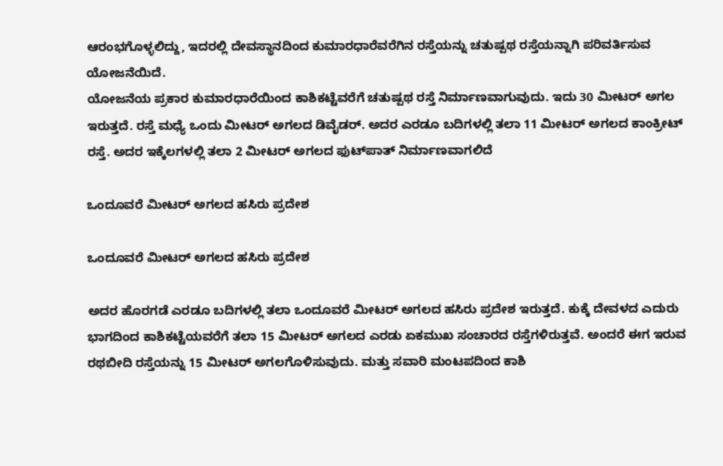ಆರಂಭಗೊಳ್ಳಲಿದ್ದು, ಇದರಲ್ಲಿ ದೇವಸ್ಥಾನದಿಂದ ಕುಮಾರಧಾರೆವರೆಗಿನ ರಸ್ತೆಯನ್ನು ಚತುಷ್ಪಥ ರಸ್ತೆಯನ್ನಾಗಿ ಪರಿವರ್ತಿಸುವ ಯೋಜನೆಯಿದೆ.
ಯೋಜನೆಯ ಪ್ರಕಾರ ಕುಮಾರಧಾರೆಯಿಂದ ಕಾಶಿಕಟ್ಟೆವರೆಗೆ ಚತುಷ್ಪಥ ರಸ್ತೆ ನಿರ್ಮಾಣವಾಗುವುದು. ಇದು 30 ಮೀಟರ್ ಅಗಲ ಇರುತ್ತದೆ. ರಸ್ತೆ ಮಧ್ಯೆ ಒಂದು ಮೀಟರ್ ಅಗಲದ ಡಿವೈಡರ್. ಅದರ ಎರಡೂ ಬದಿಗಳಲ್ಲಿ ತಲಾ 11 ಮೀಟರ್ ಅಗಲದ ಕಾಂಕ್ರೀಟ್ ರಸ್ತೆ. ಅದರ ಇಕ್ಕೆಲಗಳಲ್ಲಿ ತಲಾ 2 ಮೀಟರ್ ಅಗಲದ ಫುಟ್‌ಪಾತ್ ನಿರ್ಮಾಣವಾಗಲಿದೆ

ಒಂದೂವರೆ ಮೀಟರ್ ಅಗಲದ ಹಸಿರು ಪ್ರದೇಶ

ಒಂದೂವರೆ ಮೀಟರ್ ಅಗಲದ ಹಸಿರು ಪ್ರದೇಶ

ಅದರ ಹೊರಗಡೆ ಎರಡೂ ಬದಿಗಳಲ್ಲಿ ತಲಾ ಒಂದೂವರೆ ಮೀಟರ್ ಅಗಲದ ಹಸಿರು ಪ್ರದೇಶ ಇರುತ್ತದೆ. ಕುಕ್ಕೆ ದೇವಳದ ಎದುರು ಭಾಗದಿಂದ ಕಾಶಿಕಟ್ಟೆಯವರೆಗೆ ತಲಾ 15 ಮೀಟರ್ ಅಗಲದ ಎರಡು ಏಕಮುಖ ಸಂಚಾರದ ರಸ್ತೆಗಳಿರುತ್ತವೆ. ಅಂದರೆ ಈಗ ಇರುವ ರಥಬೀದಿ ರಸ್ತೆಯನ್ನು 15 ಮೀಟರ್ ಅಗಲಗೊಳಿಸುವುದು. ಮತ್ತು ಸವಾರಿ ಮಂಟಪದಿಂದ ಕಾಶಿ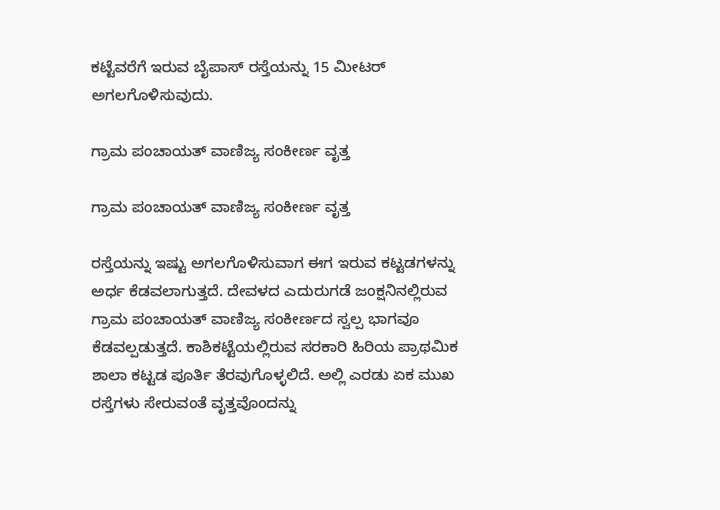ಕಟ್ಟೆವರೆಗೆ ಇರುವ ಬೈಪಾಸ್ ರಸ್ತೆಯನ್ನು 15 ಮೀಟರ್ ಅಗಲಗೊಳಿಸುವುದು.

ಗ್ರಾಮ ಪಂಚಾಯತ್ ವಾಣಿಜ್ಯ ಸಂಕೀರ್ಣ ವೃತ್ತ

ಗ್ರಾಮ ಪಂಚಾಯತ್ ವಾಣಿಜ್ಯ ಸಂಕೀರ್ಣ ವೃತ್ತ

ರಸ್ತೆಯನ್ನು ಇಷ್ಟು ಅಗಲಗೊಳಿಸುವಾಗ ಈಗ ಇರುವ ಕಟ್ಟಡಗಳನ್ನು ಅರ್ಧ ಕೆಡವಲಾಗುತ್ತದೆ. ದೇವಳದ ಎದುರುಗಡೆ ಜಂಕ್ಷನಿನಲ್ಲಿರುವ ಗ್ರಾಮ ಪಂಚಾಯತ್ ವಾಣಿಜ್ಯ ಸಂಕೀರ್ಣದ ಸ್ವಲ್ಪ ಭಾಗವೂ ಕೆಡವಲ್ಪಡುತ್ತದೆ. ಕಾಶಿಕಟ್ಟೆಯಲ್ಲಿರುವ ಸರಕಾರಿ ಹಿರಿಯ ಪ್ರಾಥಮಿಕ ಶಾಲಾ ಕಟ್ಟಡ ಪೂರ್ತಿ ತೆರವುಗೊಳ್ಳಲಿದೆ. ಅಲ್ಲಿ ಎರಡು ಏಕ ಮುಖ ರಸ್ತೆಗಳು ಸೇರುವಂತೆ ವೃತ್ತವೊಂದನ್ನು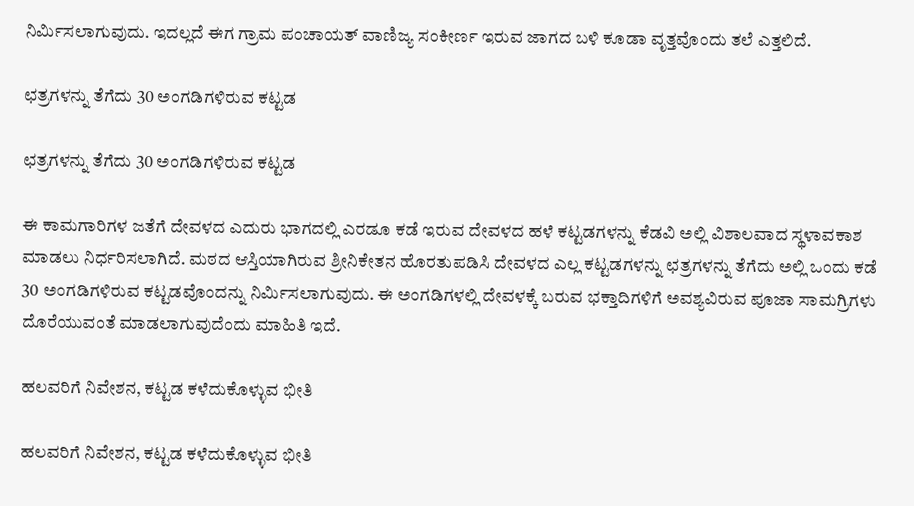ನಿರ್ಮಿಸಲಾಗುವುದು. ಇದಲ್ಲದೆ ಈಗ ಗ್ರಾಮ ಪಂಚಾಯತ್ ವಾಣಿಜ್ಯ ಸಂಕೀರ್ಣ ಇರುವ ಜಾಗದ ಬಳಿ ಕೂಡಾ ವೃತ್ತವೊಂದು ತಲೆ ಎತ್ತಲಿದೆ.

ಛತ್ರಗಳನ್ನು ತೆಗೆದು 30 ಅಂಗಡಿಗಳಿರುವ ಕಟ್ಟಡ

ಛತ್ರಗಳನ್ನು ತೆಗೆದು 30 ಅಂಗಡಿಗಳಿರುವ ಕಟ್ಟಡ

ಈ ಕಾಮಗಾರಿಗಳ ಜತೆಗೆ ದೇವಳದ ಎದುರು ಭಾಗದಲ್ಲಿ ಎರಡೂ ಕಡೆ ಇರುವ ದೇವಳದ ಹಳೆ ಕಟ್ಟಡಗಳನ್ನು ಕೆಡವಿ ಅಲ್ಲಿ ವಿಶಾಲವಾದ ಸ್ಥಳಾವಕಾಶ ಮಾಡಲು ನಿರ್ಧರಿಸಲಾಗಿದೆ. ಮಠದ ಆಸ್ತಿಯಾಗಿರುವ ಶ್ರೀನಿಕೇತನ ಹೊರತುಪಡಿಸಿ ದೇವಳದ ಎಲ್ಲ ಕಟ್ಟಡಗಳನ್ನು ಛತ್ರಗಳನ್ನು ತೆಗೆದು ಅಲ್ಲಿ ಒಂದು ಕಡೆ 30 ಅಂಗಡಿಗಳಿರುವ ಕಟ್ಟಡವೊಂದನ್ನು ನಿರ್ಮಿಸಲಾಗುವುದು. ಈ ಅಂಗಡಿಗಳಲ್ಲಿ ದೇವಳಕ್ಕೆ ಬರುವ ಭಕ್ತಾದಿಗಳಿಗೆ ಅವಶ್ಯವಿರುವ ಪೂಜಾ ಸಾಮಗ್ರಿಗಳು ದೊರೆಯುವಂತೆ ಮಾಡಲಾಗುವುದೆಂದು ಮಾಹಿತಿ ಇದೆ.

ಹಲವರಿಗೆ ನಿವೇಶನ, ಕಟ್ಟಡ ಕಳೆದುಕೊಳ್ಳುವ ಭೀತಿ

ಹಲವರಿಗೆ ನಿವೇಶನ, ಕಟ್ಟಡ ಕಳೆದುಕೊಳ್ಳುವ ಭೀತಿ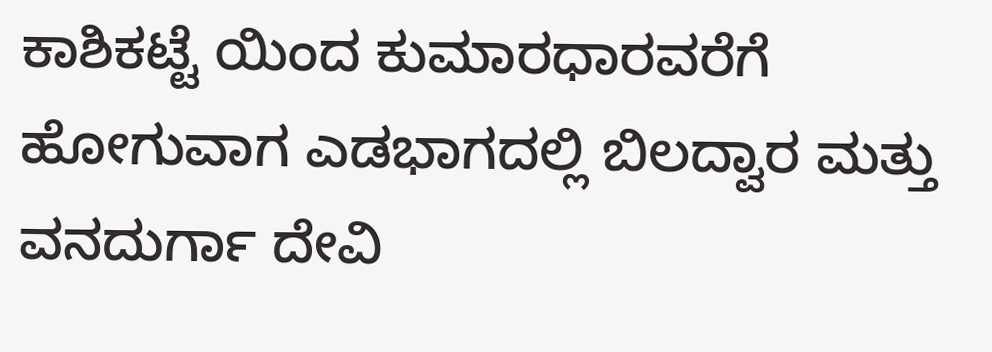ಕಾಶಿಕಟ್ಟೆ ಯಿಂದ ಕುಮಾರಧಾರವರೆಗೆ ಹೋಗುವಾಗ ಎಡಭಾಗದಲ್ಲಿ ಬಿಲದ್ವಾರ ಮತ್ತು ವನದುರ್ಗಾ ದೇವಿ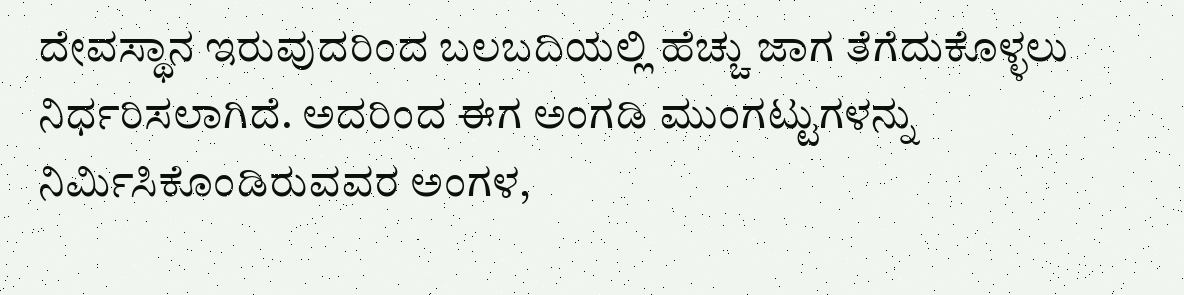ದೇವಸ್ಥಾನ ಇರುವುದರಿಂದ ಬಲಬದಿಯಲ್ಲಿ ಹೆಚ್ಚು ಜಾಗ ತೆಗೆದುಕೊಳ್ಳಲು ನಿರ್ಧರಿಸಲಾಗಿದೆ. ಅದರಿಂದ ಈಗ ಅಂಗಡಿ ಮುಂಗಟ್ಟುಗಳನ್ನು ನಿರ್ಮಿಸಿಕೊಂಡಿರುವವರ ಅಂಗಳ,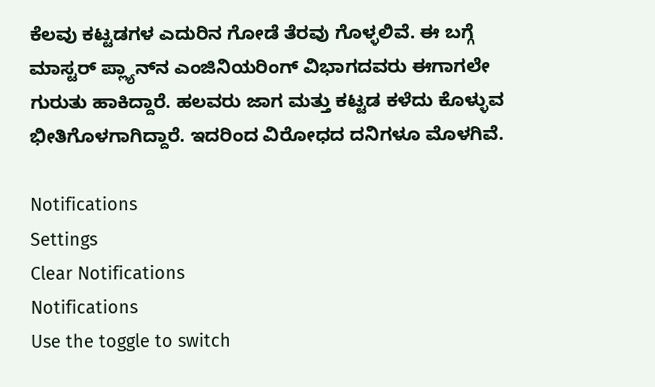ಕೆಲವು ಕಟ್ಟಡಗಳ ಎದುರಿನ ಗೋಡೆ ತೆರವು ಗೊಳ್ಳಲಿವೆ. ಈ ಬಗ್ಗೆ ಮಾಸ್ಟರ್ ಪ್ಲ್ಯಾನ್‌ನ ಎಂಜಿನಿಯರಿಂಗ್ ವಿಭಾಗದವರು ಈಗಾಗಲೇ ಗುರುತು ಹಾಕಿದ್ದಾರೆ. ಹಲವರು ಜಾಗ ಮತ್ತು ಕಟ್ಟಡ ಕಳೆದು ಕೊಳ್ಳುವ ಭೀತಿಗೊಳಗಾಗಿದ್ದಾರೆ. ಇದರಿಂದ ವಿರೋಧದ ದನಿಗಳೂ ಮೊಳಗಿವೆ.

Notifications
Settings
Clear Notifications
Notifications
Use the toggle to switch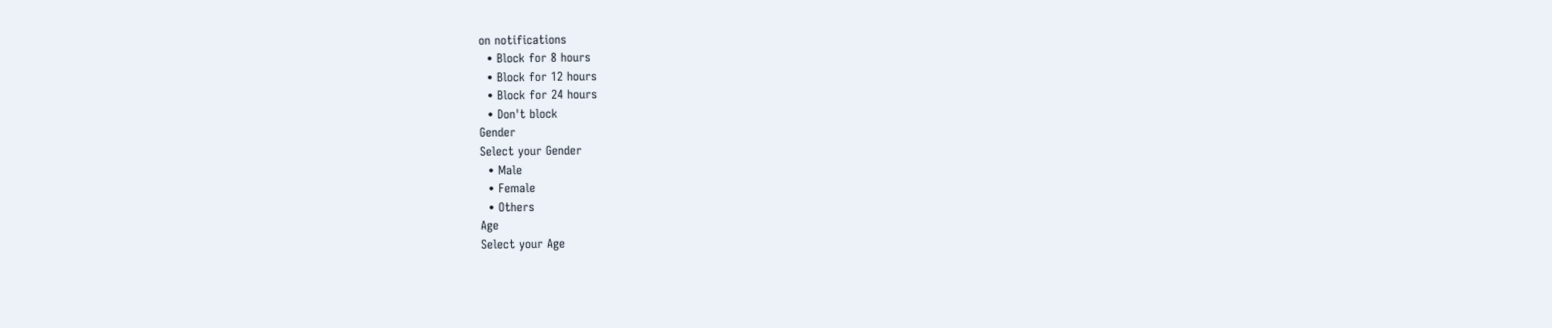on notifications
  • Block for 8 hours
  • Block for 12 hours
  • Block for 24 hours
  • Don't block
Gender
Select your Gender
  • Male
  • Female
  • Others
Age
Select your Age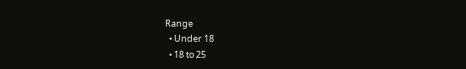Range
  • Under 18
  • 18 to 25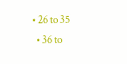• 26 to 35
  • 36 to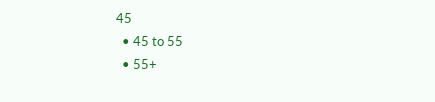45
  • 45 to 55
  • 55+